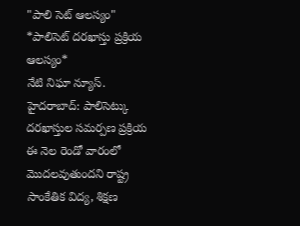"పాలి సెట్ ఆలస్యం"
*పాలిసెట్ దరఖాస్తు ప్రక్రియ ఆలస్యం*
నేటి నిఘా న్యూస్.
హైదరాబాద్: పాలిసెట్కు దరఖాస్తుల సమర్పణ ప్రక్రియ ఈ నెల రెండో వారంలో మొదలవుతుందని రాష్ట్ర సాంకేతిక విద్య, శిక్షణ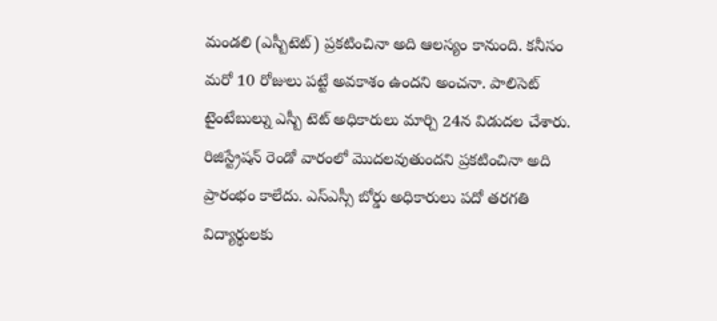మండలి (ఎస్బీటెట్) ప్రకటించినా అది ఆలస్యం కానుంది. కనీసం మరో 10 రోజులు పట్టే అవకాశం ఉందని అంచనా. పాలిసెట్ టైంటేబుల్ను ఎస్బీ టెట్ అధికారులు మార్చి 24న విడుదల చేశారు. రిజిస్ట్రేషన్ రెండో వారంలో మొదలవుతుందని ప్రకటించినా అది ప్రారంభం కాలేదు. ఎస్ఎస్సీ బోర్డు అధికారులు పదో తరగతి విద్యార్థులకు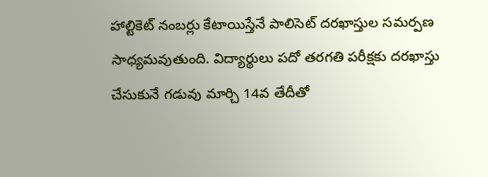హాల్టికెట్ నంబర్లు కేటాయిస్తేనే పాలిసెట్ దరఖాస్తుల సమర్పణ సాధ్యమవుతుంది. విద్యార్థులు పదో తరగతి పరీక్షకు దరఖాస్తు చేసుకునే గడువు మార్చి 14వ తేదీతో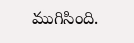ముగిసింది.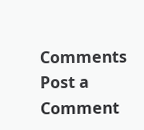Comments
Post a Comment